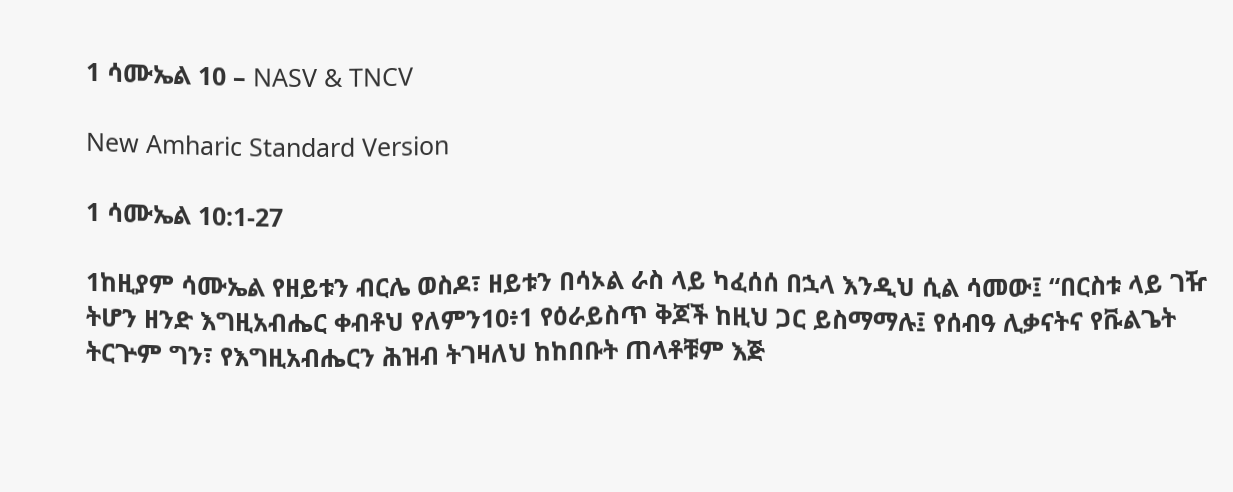1 ሳሙኤል 10 – NASV & TNCV

New Amharic Standard Version

1 ሳሙኤል 10:1-27

1ከዚያም ሳሙኤል የዘይቱን ብርሌ ወስዶ፣ ዘይቱን በሳኦል ራስ ላይ ካፈሰሰ በኋላ እንዲህ ሲል ሳመው፤ “በርስቱ ላይ ገዥ ትሆን ዘንድ እግዚአብሔር ቀብቶህ የለምን10፥1 የዕራይስጥ ቅጆች ከዚህ ጋር ይስማማሉ፤ የሰብዓ ሊቃናትና የቩልጌት ትርጕም ግን፣ የእግዚአብሔርን ሕዝብ ትገዛለህ ከከበቡት ጠላቶቹም እጅ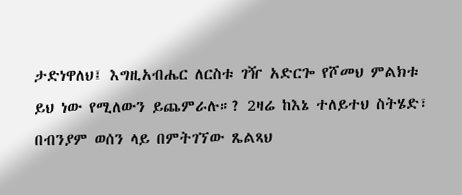ታድነዋለህ፤ እግዚአብሔር ለርስቱ ገዥ አድርጐ የሾመህ ምልክቱ ይህ ነው የሚለውን ይጨምራሉ።? 2ዛሬ ከእኔ ተለይተህ ስትሄድ፣ በብንያም ወሰን ላይ በምትገኘው ጼልጻህ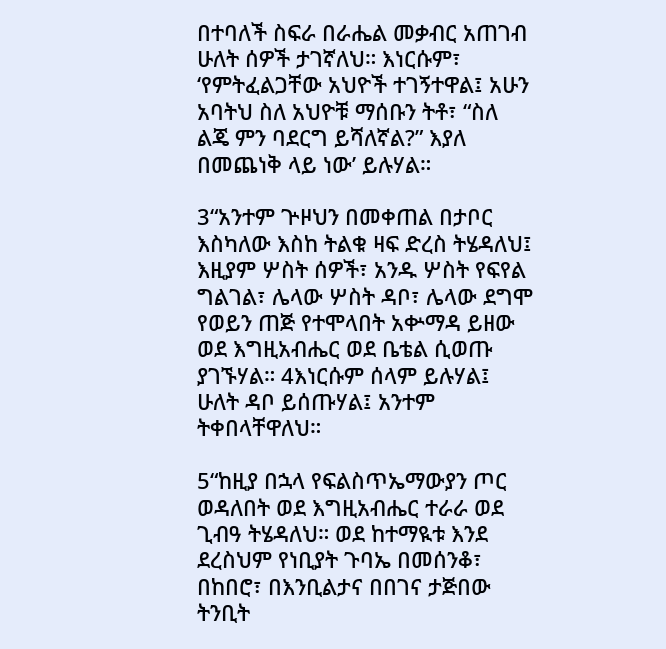በተባለች ስፍራ በራሔል መቃብር አጠገብ ሁለት ሰዎች ታገኛለህ። እነርሱም፣ ‘የምትፈልጋቸው አህዮች ተገኝተዋል፤ አሁን አባትህ ስለ አህዮቹ ማሰቡን ትቶ፣ “ስለ ልጄ ምን ባደርግ ይሻለኛል?” እያለ በመጨነቅ ላይ ነው’ ይሉሃል።

3“አንተም ጕዞህን በመቀጠል በታቦር እስካለው እስከ ትልቁ ዛፍ ድረስ ትሄዳለህ፤ እዚያም ሦስት ሰዎች፣ አንዱ ሦስት የፍየል ግልገል፣ ሌላው ሦስት ዳቦ፣ ሌላው ደግሞ የወይን ጠጅ የተሞላበት አቍማዳ ይዘው ወደ እግዚአብሔር ወደ ቤቴል ሲወጡ ያገኙሃል። 4እነርሱም ሰላም ይሉሃል፤ ሁለት ዳቦ ይሰጡሃል፤ አንተም ትቀበላቸዋለህ።

5“ከዚያ በኋላ የፍልስጥኤማውያን ጦር ወዳለበት ወደ እግዚአብሔር ተራራ ወደ ጊብዓ ትሄዳለህ። ወደ ከተማዪቱ እንደ ደረስህም የነቢያት ጉባኤ በመሰንቆ፣ በከበሮ፣ በእንቢልታና በበገና ታጅበው ትንቢት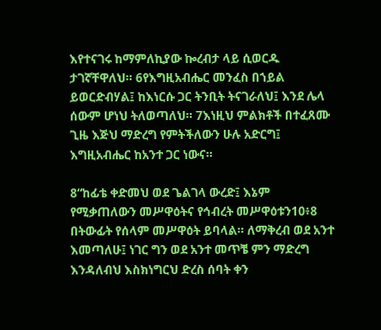እየተናገሩ ከማምለኪያው ኰረብታ ላይ ሲወርዱ ታገኛቸዋለህ። 6የእግዚአብሔር መንፈስ በኀይል ይወርድብሃል፤ ከእነርሱ ጋር ትንቢት ትናገራለህ፤ እንደ ሌላ ሰውም ሆነህ ትለወጣለህ። 7እነዚህ ምልክቶች በተፈጸሙ ጊዜ እጅህ ማድረግ የምትችለውን ሁሉ አድርግ፤ እግዚአብሔር ከአንተ ጋር ነውና።

8“ከፊቴ ቀድመህ ወደ ጌልገላ ውረድ፤ እኔም የሚቃጠለውን መሥዋዕትና የኅብረት መሥዋዕቱን10፥8 በትውፊት የሰላም መሥዋዕት ይባላል። ለማቅረብ ወደ አንተ እመጣለሁ፤ ነገር ግን ወደ አንተ መጥቼ ምን ማድረግ እንዳለብህ እስክነግርህ ድረስ ሰባት ቀን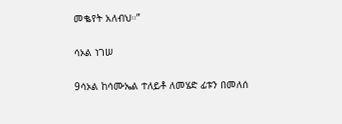መቈየት አለብህ።”

ሳኦል ነገሠ

9ሳኦል ከሳሙኤል ተለይቶ ለመሄድ ፊቱን በመለሰ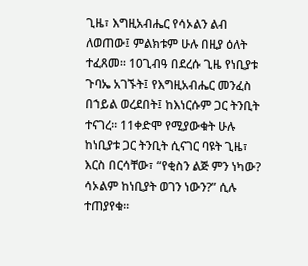ጊዜ፣ እግዚአብሔር የሳኦልን ልብ ለወጠው፤ ምልክቱም ሁሉ በዚያ ዕለት ተፈጸመ። 10ጊብዓ በደረሱ ጊዜ የነቢያቱ ጉባኤ አገኙት፤ የእግዚአብሔር መንፈስ በኀይል ወረደበት፤ ከእነርሱም ጋር ትንቢት ተናገረ። 11ቀድሞ የሚያውቁት ሁሉ ከነቢያቱ ጋር ትንቢት ሲናገር ባዩት ጊዜ፣ እርስ በርሳቸው፣ “የቂስን ልጅ ምን ነካው? ሳኦልም ከነቢያት ወገን ነውን?” ሲሉ ተጠያየቁ።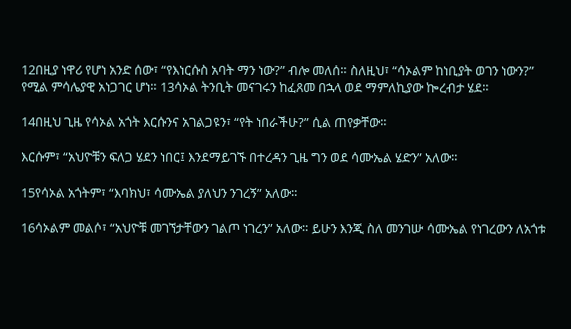12በዚያ ነዋሪ የሆነ አንድ ሰው፣ “የእነርሱስ አባት ማን ነው?” ብሎ መለሰ። ስለዚህ፣ “ሳኦልም ከነቢያት ወገን ነውን?” የሚል ምሳሌያዊ አነጋገር ሆነ። 13ሳኦል ትንቢት መናገሩን ከፈጸመ በኋላ ወደ ማምለኪያው ኰረብታ ሄደ።

14በዚህ ጊዜ የሳኦል አጎት እርሱንና አገልጋዩን፣ “የት ነበራችሁ?” ሲል ጠየቃቸው።

እርሱም፣ “አህዮቹን ፍለጋ ሄደን ነበር፤ እንደማይገኙ በተረዳን ጊዜ ግን ወደ ሳሙኤል ሄድን” አለው።

15የሳኦል አጎትም፣ “እባክህ፣ ሳሙኤል ያለህን ንገረኝ” አለው።

16ሳኦልም መልሶ፣ “አህዮቹ መገኘታቸውን ገልጦ ነገረን” አለው። ይሁን እንጂ ስለ መንገሡ ሳሙኤል የነገረውን ለአጎቱ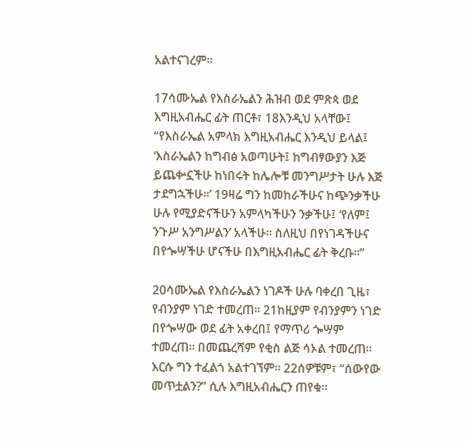አልተናገረም።

17ሳሙኤል የእስራኤልን ሕዝብ ወደ ምጽጳ ወደ እግዚአብሔር ፊት ጠርቶ፣ 18እንዲህ አላቸው፤ “የእስራኤል አምላክ እግዚአብሔር እንዲህ ይላል፤ ‘እስራኤልን ከግብፅ አወጣሁት፤ ከግብፃውያን እጅ ይጨቍኗችሁ ከነበሩት ከሌሎቹ መንግሥታት ሁሉ እጅ ታደግኋችሁ።’ 19ዛሬ ግን ከመከራችሁና ከጭንቃችሁ ሁሉ የሚያድናችሁን አምላካችሁን ንቃችሁ፤ ‘የለም፤ ንጉሥ አንግሥልን’ አላችሁ። ስለዚህ በየነገዳችሁና በየጐሣችሁ ሆናችሁ በእግዚአብሔር ፊት ቅረቡ።”

20ሳሙኤል የእስራኤልን ነገዶች ሁሉ ባቀረበ ጊዜ፣ የብንያም ነገድ ተመረጠ። 21ከዚያም የብንያምን ነገድ በየጐሣው ወደ ፊት አቀረበ፤ የማጥሪ ጐሣም ተመረጠ። በመጨረሻም የቂስ ልጅ ሳኦል ተመረጠ። እርሱ ግን ተፈልጎ አልተገኘም። 22ሰዎቹም፣ “ሰውየው መጥቷልን?” ሲሉ እግዚአብሔርን ጠየቁ።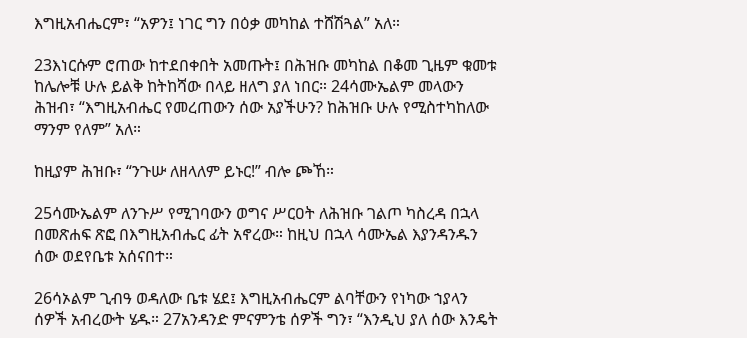እግዚአብሔርም፣ “አዎን፤ ነገር ግን በዕቃ መካከል ተሸሽጓል” አለ።

23እነርሱም ሮጠው ከተደበቀበት አመጡት፤ በሕዝቡ መካከል በቆመ ጊዜም ቁመቱ ከሌሎቹ ሁሉ ይልቅ ከትከሻው በላይ ዘለግ ያለ ነበር። 24ሳሙኤልም መላውን ሕዝብ፣ “እግዚአብሔር የመረጠውን ሰው አያችሁን? ከሕዝቡ ሁሉ የሚስተካከለው ማንም የለም” አለ።

ከዚያም ሕዝቡ፣ “ንጉሡ ለዘላለም ይኑር!” ብሎ ጮኸ።

25ሳሙኤልም ለንጉሥ የሚገባውን ወግና ሥርዐት ለሕዝቡ ገልጦ ካስረዳ በኋላ በመጽሐፍ ጽፎ በእግዚአብሔር ፊት አኖረው። ከዚህ በኋላ ሳሙኤል እያንዳንዱን ሰው ወደየቤቱ አሰናበተ።

26ሳኦልም ጊብዓ ወዳለው ቤቱ ሄደ፤ እግዚአብሔርም ልባቸውን የነካው ኀያላን ሰዎች አብረውት ሄዱ። 27አንዳንድ ምናምንቴ ሰዎች ግን፣ “እንዲህ ያለ ሰው እንዴት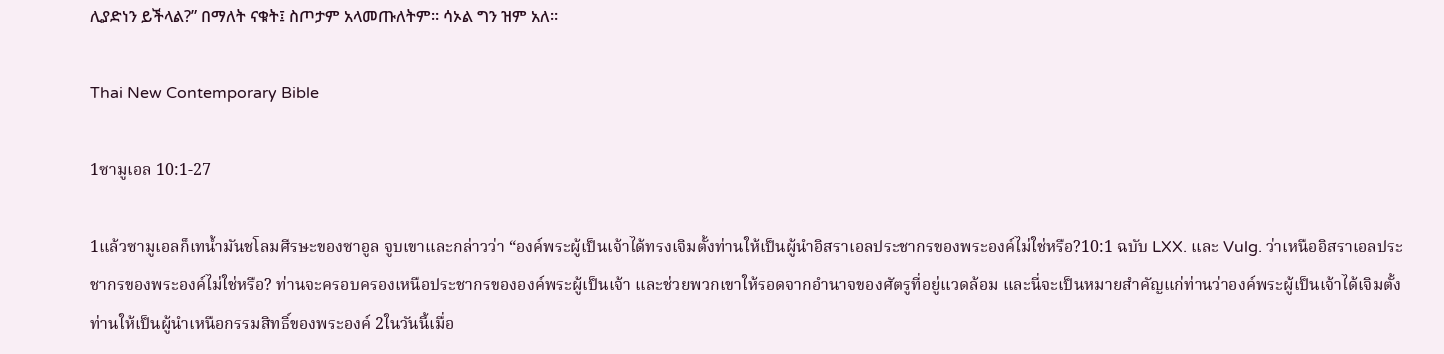ሊያድነን ይችላል?” በማለት ናቁት፤ ስጦታም አላመጡለትም። ሳኦል ግን ዝም አለ።

Thai New Contemporary Bible

1ซามูเอล 10:1-27

1แล้วซามูเอลก็เทน้ำมันชโลมศีรษะของซาอูล จูบเขาและกล่าวว่า “องค์พระผู้เป็นเจ้าได้ทรงเจิมตั้งท่านให้เป็นผู้นำอิสราเอลประชากรของพระองค์ไม่ใช่หรือ?10:1 ฉบับ LXX. และ Vulg. ว่าเหนืออิสราเอลประชากรของพระองค์ไม่ใช่หรือ? ท่านจะครอบครองเหนือประชากรขององค์พระผู้เป็นเจ้า และช่วยพวกเขาให้รอดจากอำนาจของศัตรูที่อยู่แวดล้อม และนี่จะเป็นหมายสำคัญแก่ท่านว่าองค์พระผู้เป็นเจ้าได้เจิมตั้งท่านให้เป็นผู้นำเหนือกรรมสิทธิ์ของพระองค์ 2ในวันนี้เมื่อ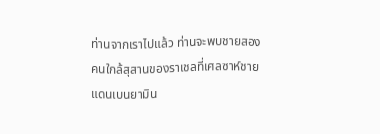ท่านจากเราไปแล้ว ท่านจะพบชายสองคนใกล้สุสานของราเชลที่เศลซาห์ชายแดนเบนยามิน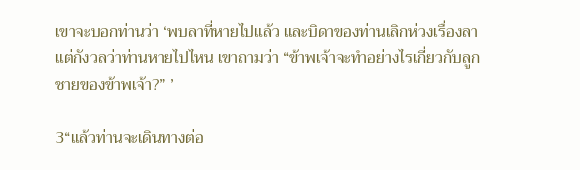เขาจะบอกท่านว่า ‘พบลาที่หายไปแล้ว และบิดาของท่านเลิกห่วงเรื่องลา แต่กังวลว่าท่านหายไปไหน เขาถามว่า “ข้าพเจ้าจะทำอย่างไรเกี่ยวกับลูกชายของข้าพเจ้า?” ’

3“แล้วท่านจะเดินทางต่อ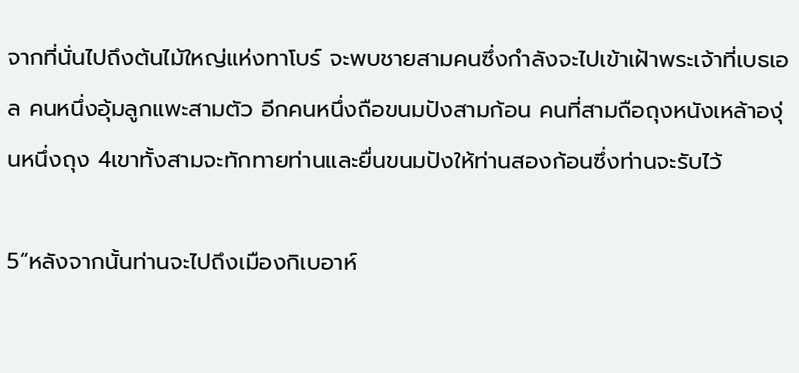จากที่นั่นไปถึงต้นไม้ใหญ่แห่งทาโบร์ จะพบชายสามคนซึ่งกำลังจะไปเข้าเฝ้าพระเจ้าที่เบธเอล คนหนึ่งอุ้มลูกแพะสามตัว อีกคนหนึ่งถือขนมปังสามก้อน คนที่สามถือถุงหนังเหล้าองุ่นหนึ่งถุง 4เขาทั้งสามจะทักทายท่านและยื่นขนมปังให้ท่านสองก้อนซึ่งท่านจะรับไว้

5“หลังจากนั้นท่านจะไปถึงเมืองกิเบอาห์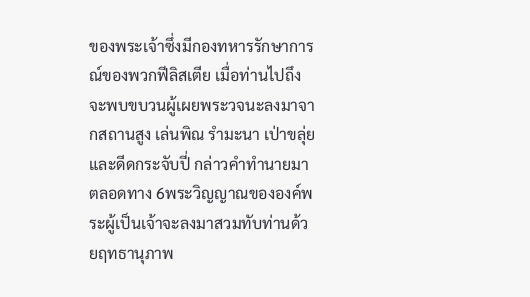ของพระเจ้าซึ่งมีกองทหารรักษาการณ์ของพวกฟีลิสเตีย เมื่อท่านไปถึงจะพบขบวนผู้เผยพระวจนะลงมาจากสถานสูง เล่นพิณ รำมะนา เป่าขลุ่ย และดีดกระจับปี่ กล่าวคำทำนายมาตลอดทาง 6พระวิญญาณขององค์พระผู้เป็นเจ้าจะลงมาสวมทับท่านด้วยฤทธานุภาพ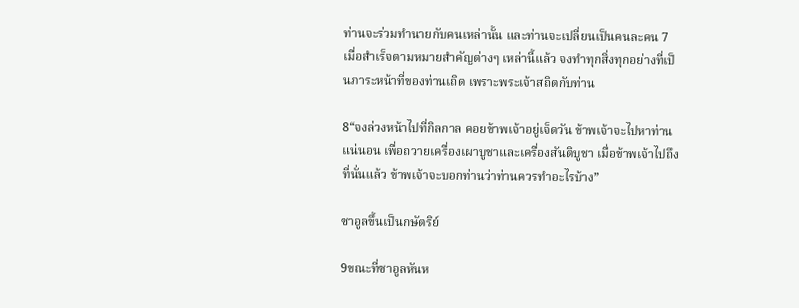ท่านจะร่วมทำนายกับคนเหล่านั้น และท่านจะเปลี่ยนเป็นคนละคน 7เมื่อสำเร็จตามหมายสำคัญต่างๆ เหล่านี้แล้ว จงทำทุกสิ่งทุกอย่างที่เป็นภาระหน้าที่ของท่านเถิด เพราะพระเจ้าสถิตกับท่าน

8“จงล่วงหน้าไปที่กิลกาล คอยข้าพเจ้าอยู่เจ็ดวัน ข้าพเจ้าจะไปหาท่านแน่นอน เพื่อถวายเครื่องเผาบูชาและเครื่องสันติบูชา เมื่อข้าพเจ้าไปถึงที่นั่นแล้ว ข้าพเจ้าจะบอกท่านว่าท่านควรทำอะไรบ้าง”

ซาอูลขึ้นเป็นกษัตริย์

9ขณะที่ซาอูลหันห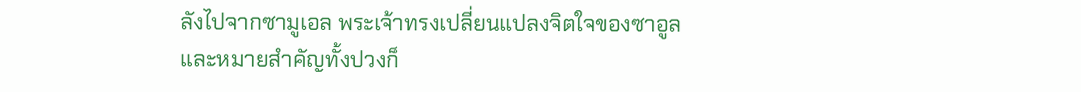ลังไปจากซามูเอล พระเจ้าทรงเปลี่ยนแปลงจิตใจของซาอูล และหมายสำคัญทั้งปวงก็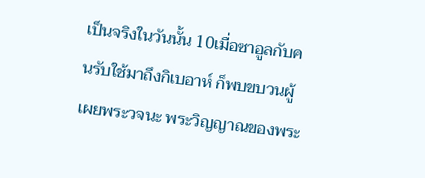เป็นจริงในวันนั้น 10เมื่อซาอูลกับคนรับใช้มาถึงกิเบอาห์ ก็พบขบวนผู้เผยพระวจนะ พระวิญญาณของพระ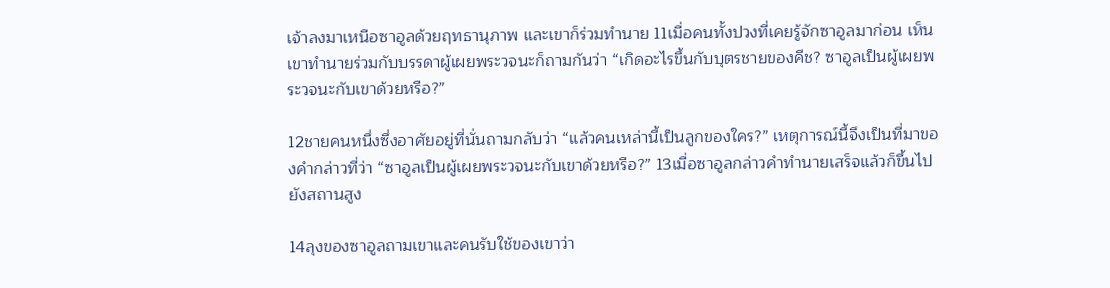เจ้าลงมาเหนือซาอูลด้วยฤทธานุภาพ และเขาก็ร่วมทำนาย 11เมื่อคนทั้งปวงที่เคยรู้จักซาอูลมาก่อน เห็นเขาทำนายร่วมกับบรรดาผู้เผยพระวจนะก็ถามกันว่า “เกิดอะไรขึ้นกับบุตรชายของคีช? ซาอูลเป็นผู้เผยพระวจนะกับเขาด้วยหรือ?”

12ชายคนหนึ่งซึ่งอาศัยอยู่ที่นั่นถามกลับว่า “แล้วคนเหล่านี้เป็นลูกของใคร?” เหตุการณ์นี้จึงเป็นที่มาของคำกล่าวที่ว่า “ซาอูลเป็นผู้เผยพระวจนะกับเขาด้วยหรือ?” 13เมื่อซาอูลกล่าวคำทำนายเสร็จแล้วก็ขึ้นไปยังสถานสูง

14ลุงของซาอูลถามเขาและคนรับใช้ของเขาว่า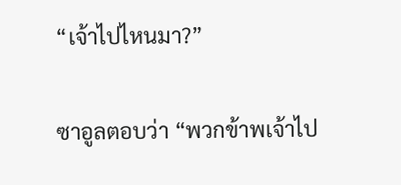“เจ้าไปไหนมา?”

ซาอูลตอบว่า “พวกข้าพเจ้าไป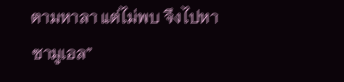ตามหาลา แต่ไม่พบ จึงไปหาซามูเอล”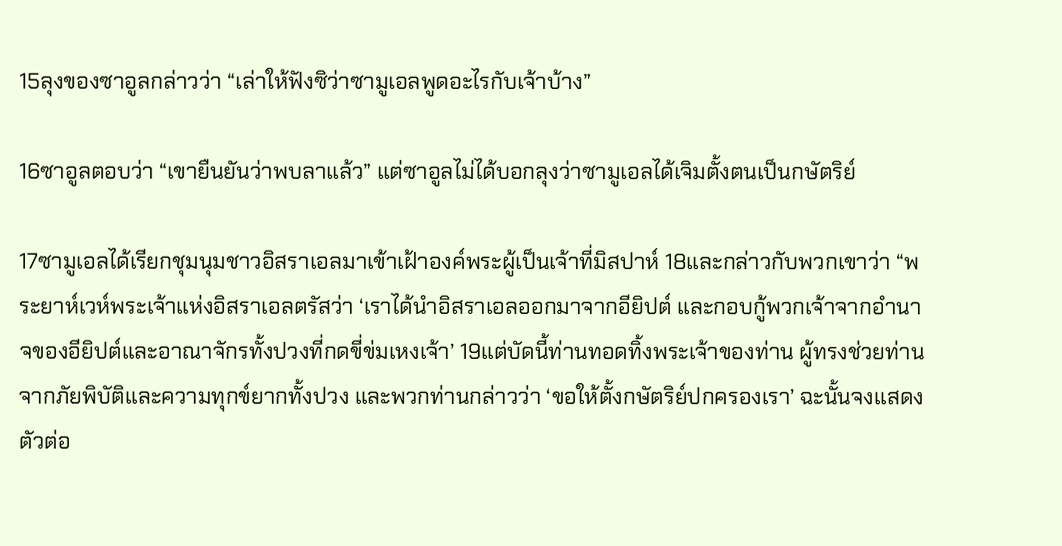15ลุงของซาอูลกล่าวว่า “เล่าให้ฟังซิว่าซามูเอลพูดอะไรกับเจ้าบ้าง”

16ซาอูลตอบว่า “เขายืนยันว่าพบลาแล้ว” แต่ซาอูลไม่ได้บอกลุงว่าซามูเอลได้เจิมตั้งตนเป็นกษัตริย์

17ซามูเอลได้เรียกชุมนุมชาวอิสราเอลมาเข้าเฝ้าองค์พระผู้เป็นเจ้าที่มิสปาห์ 18และกล่าวกับพวกเขาว่า “พระยาห์เวห์พระเจ้าแห่งอิสราเอลตรัสว่า ‘เราได้นำอิสราเอลออกมาจากอียิปต์ และกอบกู้พวกเจ้าจากอำนาจของอียิปต์และอาณาจักรทั้งปวงที่กดขี่ข่มเหงเจ้า’ 19แต่บัดนี้ท่านทอดทิ้งพระเจ้าของท่าน ผู้ทรงช่วยท่านจากภัยพิบัติและความทุกข์ยากทั้งปวง และพวกท่านกล่าวว่า ‘ขอให้ตั้งกษัตริย์ปกครองเรา’ ฉะนั้นจงแสดงตัวต่อ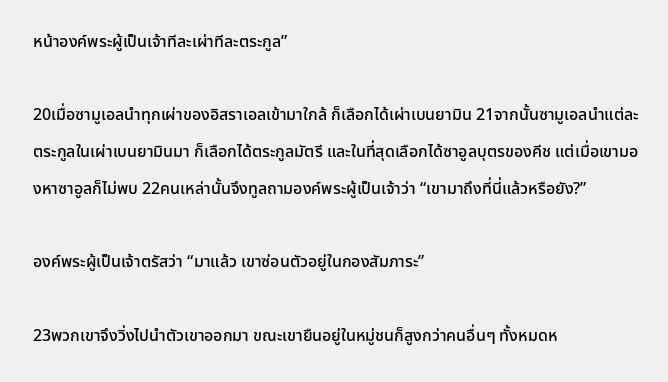หน้าองค์พระผู้เป็นเจ้าทีละเผ่าทีละตระกูล”

20เมื่อซามูเอลนำทุกเผ่าของอิสราเอลเข้ามาใกล้ ก็เลือกได้เผ่าเบนยามิน 21จากนั้นซามูเอลนำแต่ละตระกูลในเผ่าเบนยามินมา ก็เลือกได้ตระกูลมัตรี และในที่สุดเลือกได้ซาอูลบุตรของคีช แต่เมื่อเขามองหาซาอูลก็ไม่พบ 22คนเหล่านั้นจึงทูลถามองค์พระผู้เป็นเจ้าว่า “เขามาถึงที่นี่แล้วหรือยัง?”

องค์พระผู้เป็นเจ้าตรัสว่า “มาแล้ว เขาซ่อนตัวอยู่ในกองสัมภาระ”

23พวกเขาจึงวิ่งไปนำตัวเขาออกมา ขณะเขายืนอยู่ในหมู่ชนก็สูงกว่าคนอื่นๆ ทั้งหมดห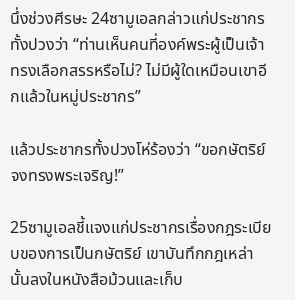นึ่งช่วงศีรษะ 24ซามูเอลกล่าวแก่ประชากรทั้งปวงว่า “ท่านเห็นคนที่องค์พระผู้เป็นเจ้าทรงเลือกสรรหรือไม่? ไม่มีผู้ใดเหมือนเขาอีกแล้วในหมู่ประชากร”

แล้วประชากรทั้งปวงโห่ร้องว่า “ขอกษัตริย์จงทรงพระเจริญ!”

25ซามูเอลชี้แจงแก่ประชากรเรื่องกฎระเบียบของการเป็นกษัตริย์ เขาบันทึกกฎเหล่านั้นลงในหนังสือม้วนและเก็บ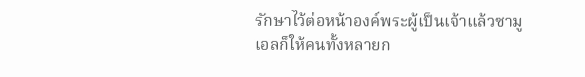รักษาไว้ต่อหน้าองค์พระผู้เป็นเจ้าแล้วซามูเอลก็ให้คนทั้งหลายก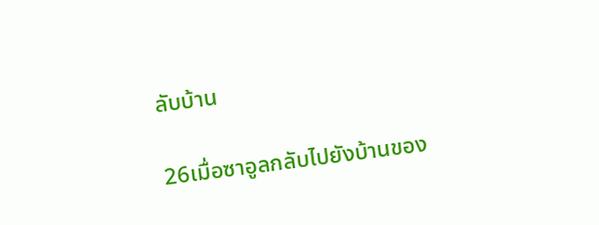ลับบ้าน

26เมื่อซาอูลกลับไปยังบ้านของ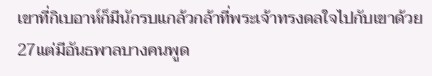เขาที่กิเบอาห์ก็มีนักรบแกล้วกล้าที่พระเจ้าทรงดลใจไปกับเขาด้วย 27แต่มีอันธพาลบางคนพูด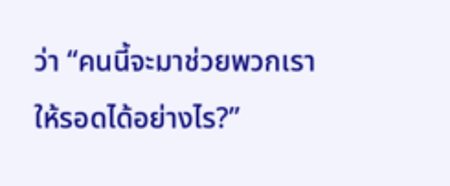ว่า “คนนี้จะมาช่วยพวกเราให้รอดได้อย่างไร?”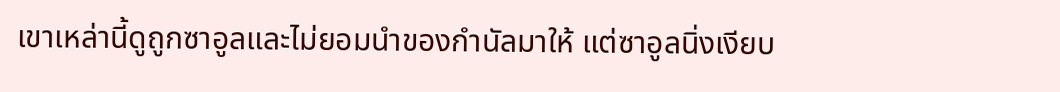เขาเหล่านี้ดูถูกซาอูลและไม่ยอมนำของกำนัลมาให้ แต่ซาอูลนิ่งเงียบ